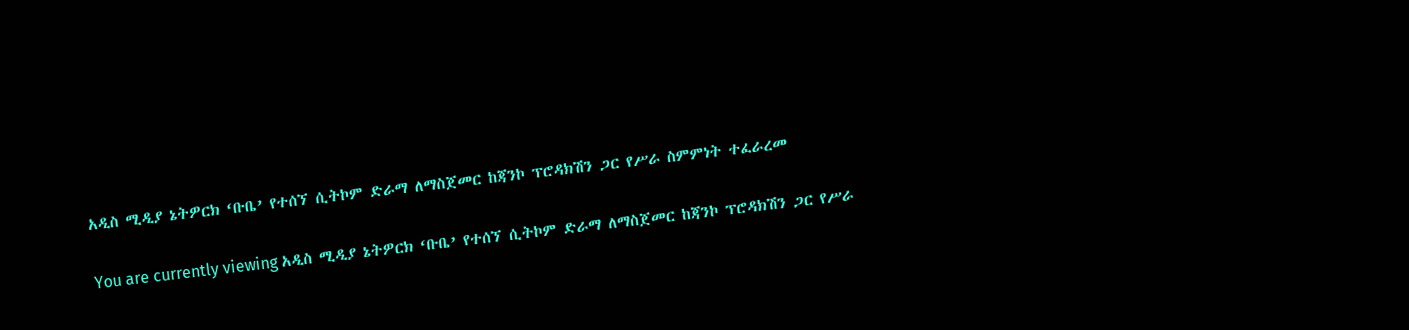አዲስ ሚዲያ ኔትዎርክ ‘ቡቤ’ የተሰኘ ሲትኮም ድራማ ለማስጀመር ከጃንኮ ፕሮዳክሽን ጋር የሥራ ስምምነት ተፈራረመ

You are currently viewing አዲስ ሚዲያ ኔትዎርክ ‘ቡቤ’ የተሰኘ ሲትኮም ድራማ ለማስጀመር ከጃንኮ ፕሮዳክሽን ጋር የሥራ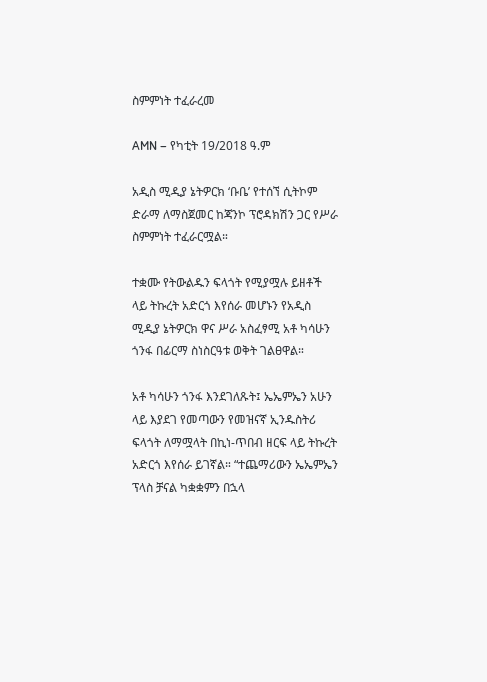ስምምነት ተፈራረመ

AMN – የካቲት 19/2018 ዓ.ም

አዲስ ሚዲያ ኔትዎርክ ‘ቡቤ’ የተሰኘ ሲትኮም ድራማ ለማስጀመር ከጃንኮ ፕሮዳክሽን ጋር የሥራ ስምምነት ተፈራርሟል።

ተቋሙ የትውልዱን ፍላጎት የሚያሟሉ ይዘቶች ላይ ትኩረት አድርጎ እየሰራ መሆኑን የአዲስ ሚዲያ ኔትዎርክ ዋና ሥራ አስፈፃሚ አቶ ካሳሁን ጎንፋ በፊርማ ስነስርዓቱ ወቅት ገልፀዋል።

አቶ ካሳሁን ጎንፋ እንደገለጹት፤ ኤኤምኤን አሁን ላይ እያደገ የመጣውን የመዝናኛ ኢንዱስትሪ ፍላጎት ለማሟላት በኪነ-ጥበብ ዘርፍ ላይ ትኩረት አድርጎ እየሰራ ይገኛል። “ተጨማሪውን ኤኤምኤን ፕላስ ቻናል ካቋቋምን በኋላ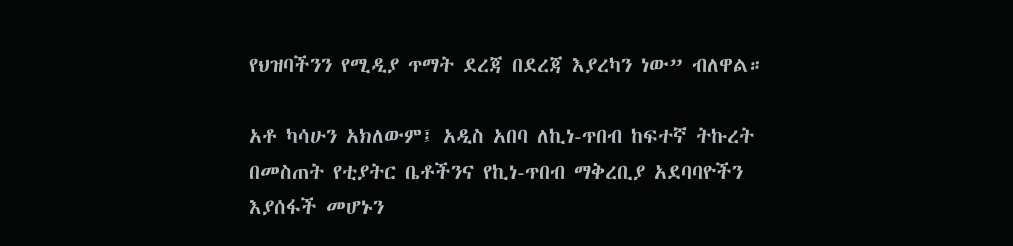የህዝባችንን የሚዲያ ጥማት ደረጃ በደረጃ እያረካን ነው” ብለዋል።

አቶ ካሳሁን አክለውም፤ አዲስ አበባ ለኪነ-ጥበብ ከፍተኛ ትኩረት በመስጠት የቲያትር ቤቶችንና የኪነ-ጥበብ ማቅረቢያ አደባባዮችን እያሰፋች መሆኑን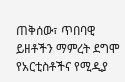ጠቅሰው፣ ጥበባዊ ይዘቶችን ማምረት ደግሞ የአርቲስቶችና የሚዲያ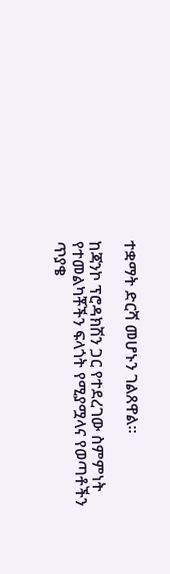ተቋማት ድርሻ መሆኑን ገልጸዋል።

ከጃንኮ ፕሮዳክሽን ጋር የተደረገው ስምምነት የተመልካቾችን ፍላጎት የሚያሟላና የወጣቶችን ጥያቄ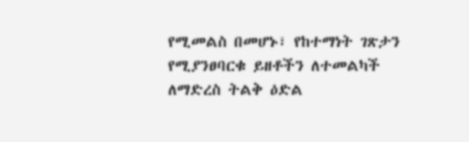የሚመልስ በመሆኑ፣ የከተማነት ገጽታን የሚያንፀባርቁ ይዘቶችን ለተመልካች ለማድረስ ትልቅ ዕድል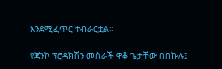እንደሚፈጥር ተብራርቷል።

የጃንኮ ፕሮዳክሽን መስራች ዋቆ ጌታቸው በበኩሉ፤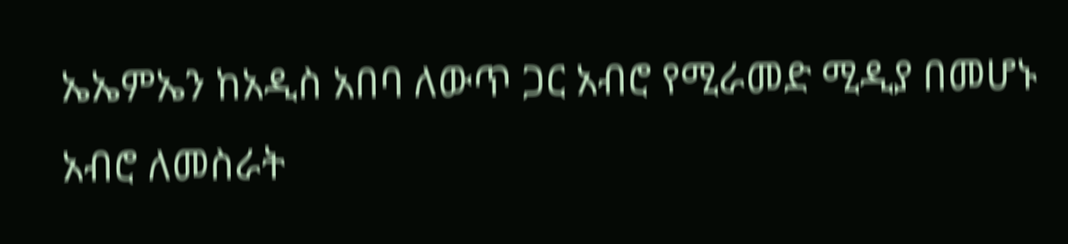ኤኤምኤን ከአዲስ አበባ ለውጥ ጋር አብሮ የሚራመድ ሚዲያ በመሆኑ አብሮ ለመስራት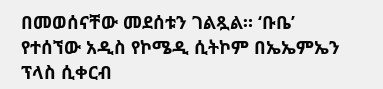በመወሰናቸው መደሰቱን ገልጿል። ‘ቡቤ’ የተሰኘው አዲስ የኮሜዲ ሲትኮም በኤኤምኤን ፕላስ ሲቀርብ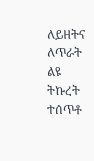ለይዘትና ለጥራት ልዩ ትኩረት ተሰጥቶ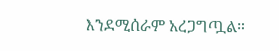እንደሚሰራም አረጋግጧል።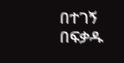በተገኝ በፍቃዱ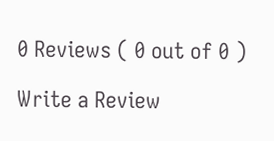0 Reviews ( 0 out of 0 )

Write a Review